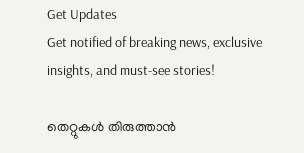Get Updates
Get notified of breaking news, exclusive insights, and must-see stories!

തെറ്റുകള്‍ തിരുത്താന്‍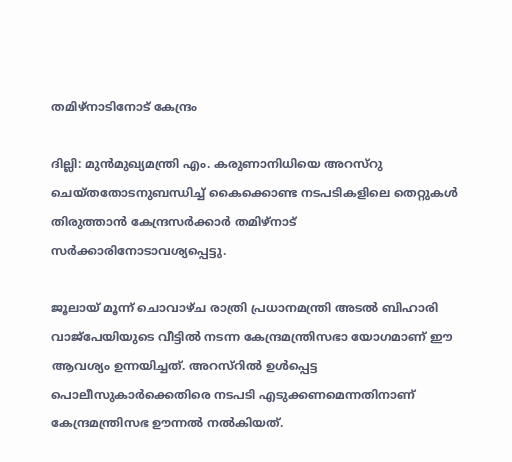തമിഴ്നാടിനോട് കേന്ദ്രം

ദില്ലി: മുന്‍മുഖ്യമന്ത്രി എം. കരുണാനിധിയെ അറസ്റു ചെയ്തതോടനുബന്ധിച്ച് കൈക്കൊണ്ട നടപടികളിലെ തെറ്റുകള്‍ തിരുത്താന്‍ കേന്ദ്രസര്‍ക്കാര്‍ തമിഴ്നാട് സര്‍ക്കാരിനോടാവശ്യപ്പെട്ടു.

ജൂലായ് മൂന്ന് ചൊവാഴ്ച രാത്രി പ്രധാനമന്ത്രി അടല്‍ ബിഹാരി വാജ്പേയിയുടെ വീട്ടില്‍ നടന്ന കേന്ദ്രമന്ത്രിസഭാ യോഗമാണ് ഈ ആവശ്യം ഉന്നയിച്ചത്. അറസ്റില്‍ ഉള്‍പ്പെട്ട പൊലീസുകാര്‍ക്കെതിരെ നടപടി എടുക്കണമെന്നതിനാണ് കേന്ദ്രമന്ത്രിസഭ ഊന്നല്‍ നല്‍കിയത്.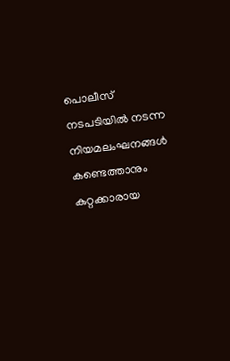പൊലീസ് നടപടിയില്‍ നടന്ന നിയമലംഘനങ്ങള്‍ കണ്ടെത്താനും കുറ്റക്കാരായ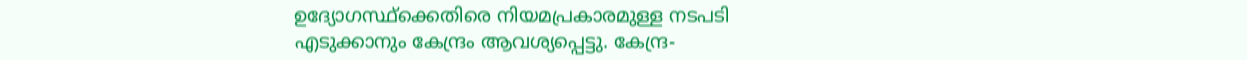ഉദ്യോഗസ്ഥ്ക്കെതിരെ നിയമപ്രകാരമുള്ള നടപടി എടുക്കാനും കേന്ദ്രം ആവശ്യപ്പെട്ടു. കേന്ദ്ര-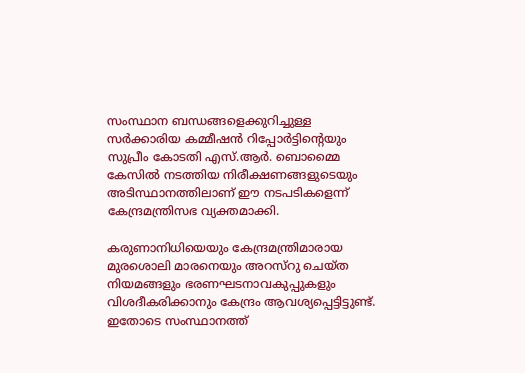സംസ്ഥാന ബന്ധങ്ങളെക്കുറിച്ചുള്ള സര്‍ക്കാരിയ കമ്മീഷന്‍ റിപ്പോര്‍ട്ടിന്റെയും സുപ്രീം കോടതി എസ്.ആര്‍. ബൊമ്മൈ കേസില്‍ നടത്തിയ നിരീക്ഷണങ്ങളുടെയും അടിസ്ഥാനത്തിലാണ് ഈ നടപടികളെന്ന് കേന്ദ്രമന്ത്രിസഭ വ്യക്തമാക്കി.

കരുണാനിധിയെയും കേന്ദ്രമന്ത്രിമാരായ മുരശൊലി മാരനെയും അറസ്റു ചെയ്ത നിയമങ്ങളും ഭരണഘടനാവകുപ്പുകളും വിശദീകരിക്കാനും കേന്ദ്രം ആവശ്യപ്പെട്ടിട്ടുണ്ട്. ഇതോടെ സംസ്ഥാനത്ത്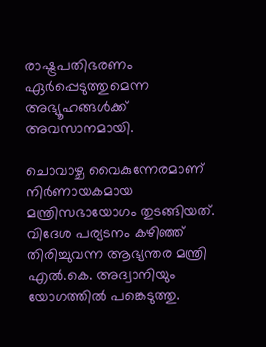രാഷ്ട്രപതിഭരണം ഏര്‍പ്പെടുത്തുമെന്ന അഭ്യൂഹങ്ങള്‍ക്ക് അവസാനമായി.

ചൊവാഴ്ച വൈകുന്നേരമാണ് നിര്‍ണായകമായ മന്ത്രിസഭായോഗം തുടങ്ങിയത്. വിദേശ പര്യടനം കഴിഞ്ഞ് തിരിച്ചുവന്ന ആഭ്യന്തര മന്ത്രി എല്‍.കെ. അദ്വാനിയും യോഗത്തില്‍ പങ്കെടുത്തു.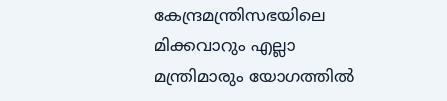കേന്ദ്രമന്ത്രിസഭയിലെ മിക്കവാറും എല്ലാ മന്ത്രിമാരും യോഗത്തില്‍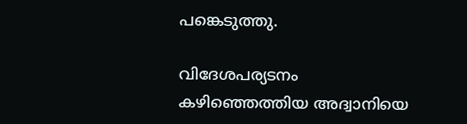പങ്കെടുത്തു.

വിദേശപര്യടനം കഴിഞ്ഞെത്തിയ അദ്വാനിയെ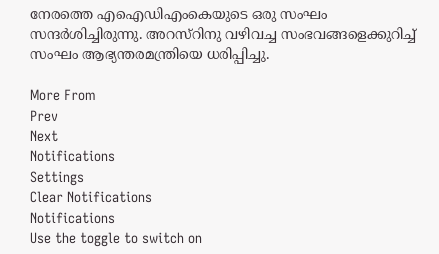നേരത്തെ എഐഡിഎംകെയുടെ ഒരു സംഘം സന്ദര്‍ശിച്ചിരുന്നു. അറസ്റിനു വഴിവച്ച സംഭവങ്ങളെക്കുറിച്ച് സംഘം ആഭ്യന്തരമന്ത്രിയെ ധരിപ്പിച്ചു.

More From
Prev
Next
Notifications
Settings
Clear Notifications
Notifications
Use the toggle to switch on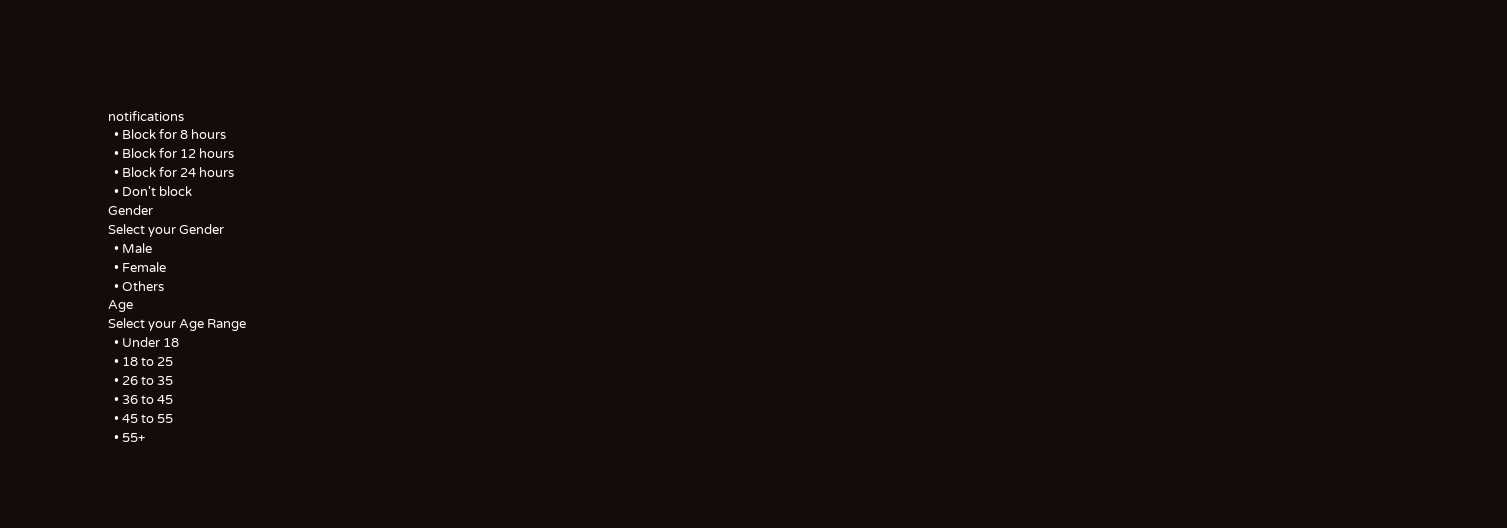notifications
  • Block for 8 hours
  • Block for 12 hours
  • Block for 24 hours
  • Don't block
Gender
Select your Gender
  • Male
  • Female
  • Others
Age
Select your Age Range
  • Under 18
  • 18 to 25
  • 26 to 35
  • 36 to 45
  • 45 to 55
  • 55+